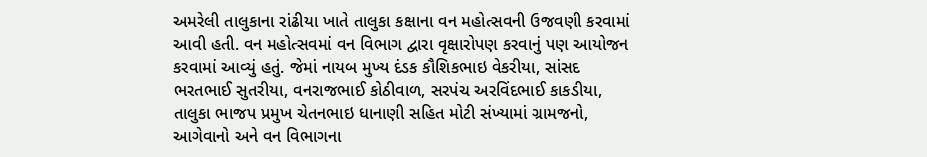અમરેલી તાલુકાના રાંઢીયા ખાતે તાલુકા કક્ષાના વન મહોત્સવની ઉજવણી કરવામાં આવી હતી. વન મહોત્સવમાં વન વિભાગ દ્વારા વૃક્ષારોપણ કરવાનું પણ આયોજન કરવામાં આવ્યું હતું. જેમાં નાયબ મુખ્ય દંડક કૌશિકભાઇ વેકરીયા, સાંસદ ભરતભાઈ સુતરીયા, વનરાજભાઈ કોઠીવાળ, સરપંચ અરવિંદભાઈ કાકડીયા, તાલુકા ભાજપ પ્રમુખ ચેતનભાઇ ધાનાણી સહિત મોટી સંખ્યામાં ગ્રામજનો, આગેવાનો અને વન વિભાગના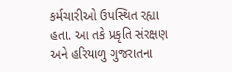કર્મચારીઓ ઉપસ્થિત રહ્યા હતા. આ તકે પ્રકૃતિ સંરક્ષણ અને હરિયાળુ ગુજરાતના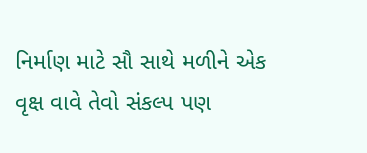નિર્માણ માટે સૌ સાથે મળીને એક વૃક્ષ વાવે તેવો સંકલ્પ પણ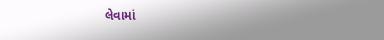લેવામાં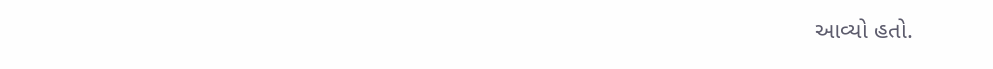આવ્યો હતો.